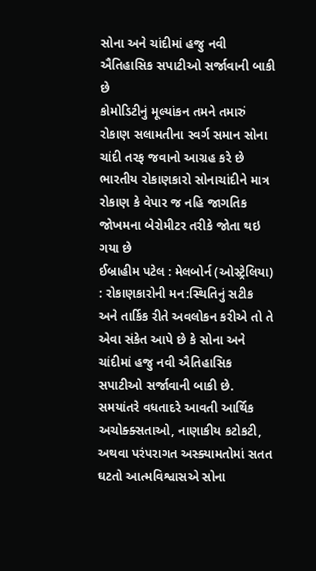સોના અને ચાંદીમાં હજુ નવી ઐતિહાસિક સપાટીઓ સર્જાવાની બાકી છે
કોમોડિટીનું મૂલ્યાંકન તમને તમારું રોકાણ સલામતીના સ્વર્ગ સમાન સોના ચાંદી તરફ જવાનો આગ્રહ કરે છે
ભારતીય રોકાણકારો સોનાચાંદીને માત્ર રોકાણ કે વેપાર જ નહિ જાગતિક જોખમના બેરોમીટર તરીકે જોતા થઇ ગયા છે
ઈબ્રાહીમ પટેલ : મેલબોર્ન (ઓસ્ટ્રેલિયા) : રોકાણકારોની મન:સ્થિતિનું સટીક અને તાર્કિક રીતે અવલોકન કરીએ તો તે એવા સંકેત આપે છે કે સોના અને ચાંદીમાં હજુ નવી ઐતિહાસિક સપાટીઓ સર્જાવાની બાકી છે. સમયાંતરે વધતાદરે આવતી આર્થિક અચોક્ક્સતાઓ, નાણાકીય કટોકટી, અથવા પરંપરાગત અસ્ક્યામતોમાં સતત ઘટતો આત્મવિશ્વાસએ સોના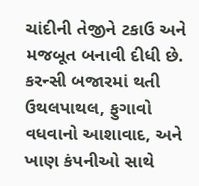ચાંદીની તેજીને ટકાઉ અને મજબૂત બનાવી દીધી છે. કરન્સી બજારમાં થતી ઉથલપાથલ, ફુગાવો વધવાનો આશાવાદ, અને ખાણ કંપનીઓ સાથે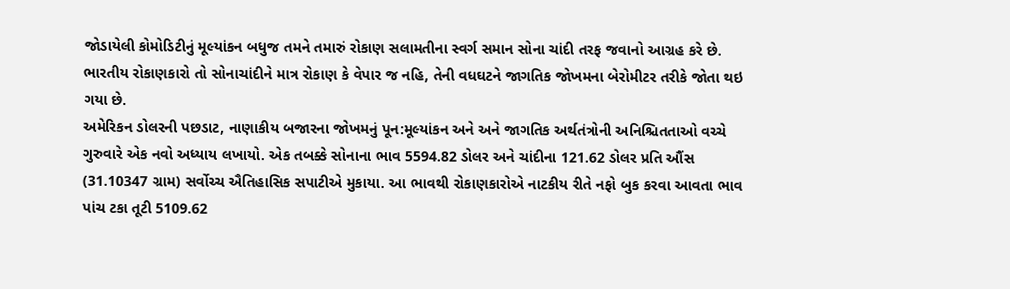જોડાયેલી કોમોડિટીનું મૂલ્યાંકન બધુજ તમને તમારું રોકાણ સલામતીના સ્વર્ગ સમાન સોના ચાંદી તરફ જવાનો આગ્રહ કરે છે. ભારતીય રોકાણકારો તો સોનાચાંદીને માત્ર રોકાણ કે વેપાર જ નહિ, તેની વધઘટને જાગતિક જોખમના બેરોમીટર તરીકે જોતા થઇ ગયા છે.
અમેરિકન ડોલરની પછડાટ, નાણાકીય બજારના જોખમનું પૂન:મૂલ્યાંકન અને અને જાગતિક અર્થતંત્રોની અનિશ્ચિતતાઓ વચ્ચે ગુરુવારે એક નવો અધ્યાય લખાયો. એક તબક્કે સોનાના ભાવ 5594.82 ડોલર અને ચાંદીના 121.62 ડોલર પ્રતિ ઔંસ (31.10347 ગ્રામ) સર્વોચ્ચ ઐતિહાસિક સપાટીએ મુકાયા. આ ભાવથી રોકાણકારોએ નાટકીય રીતે નફો બુક કરવા આવતા ભાવ પાંચ ટકા તૂટી 5109.62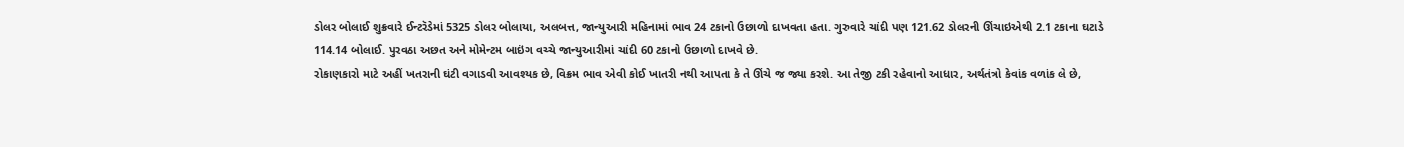ડોલર બોલાઈ શુક્રવારે ઈન્ટરૅડેમાં 5325 ડોલર બોલાયા, અલબત્ત, જાન્યુઆરી મહિનામાં ભાવ 24 ટકાનો ઉછાળો દાખવતા હતા. ગુરુવારે ચાંદી પણ 121.62 ડોલરની ઊંચાઇએથી 2.1 ટકાના ઘટાડે 114.14 બોલાઈ. પુરવઠા અછત અને મોમેન્ટમ બાઇંગ વચ્ચે જાન્યુઆરીમાં ચાંદી 60 ટકાનો ઉછાળો દાખવે છે.
રોકાણકારો માટે અહીં ખતરાની ઘંટી વગાડવી આવશ્યક છે, વિક્રમ ભાવ એવી કોઈ ખાતરી નથી આપતા કે તે ઊંચે જ જ્યા કરશે. આ તેજી ટકી રહેવાનો આધાર, અર્થતંત્રો કેવાંક વળાંક લે છે,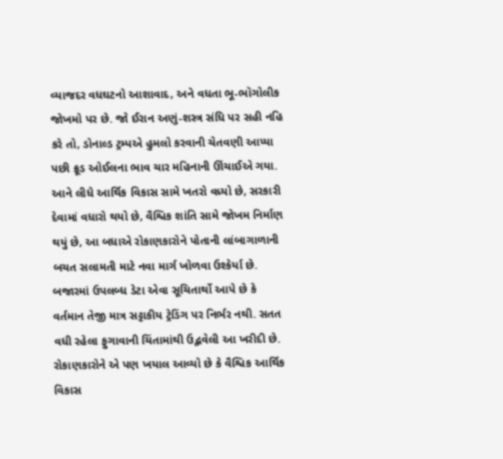વ્યાજદર વધઘટનો આશાવાદ, અને વધતા ભૂ-ભૉગોલીક જોખમો પર છે. જો ઈરાન અણું-શસ્ત્ર સંધિ પર સહી નહિ કરે તો, ડોનાલ્ડ ટ્રમ્પએ હુમલો કરવાની ચેતવણી આપ્યા પછી ક્રૂડ ઓઈલના ભાવ ચાર મહિનાની ઊંચાઈએ ગયા. આને લીધે આર્થિક વિકાસ સામે ખતરો વધ્યો છે, સરકારી દેવામાં વધારો થયો છે, વૈશ્વિક શાંતિ સામે જોખમ નિર્માણ થયું છે, આ બધાએ રોકાણકારોને પોતાની લાંબાગાળાની બચત સલામતી માટે નવા માર્ગ ખોળવા ઉશ્કેર્યા છે.
બજારમાં ઉપલબ્ધ ડેટા એવા સૂચિતાર્થો આપે છે કે વર્તમાન તેજી માત્ર સટ્ટાકીય ટ્રેડિંગ પર નિર્ભર નથી. સતત વધી રહેલા ફુગાવાની ચિંતામાંથી ઉદ્ભવેલી આ ખરીદી છે. રોકાણકારોને એ પણ ખયાલ આવ્યો છે કે વૈશ્વિક આર્થિક વિકાસ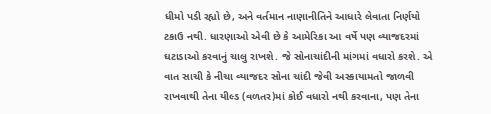ધીમો પડી રહ્યો છે, અને વર્તમાન નાણાનીતિને આધારે લેવાતા નિર્ણયો ટકાઉ નથી. ધારણાઓ એવી છે કે આમેરિકા આ વર્ષે પણ વ્યાજદરમાં ઘટાડાઓ કરવાનું ચાલુ રાખશે. જે સોનાચાંદીની માંગમાં વધારો કરશે. એ વાત સાચી કે નીચા વ્યાજદર સોના ચાંદી જેવી અસ્કાયામતો જાળવી રાખવાથી તેના યીલ્ડ (વળતર)માં કોઈ વધારો નથી કરવાના, પણ તેના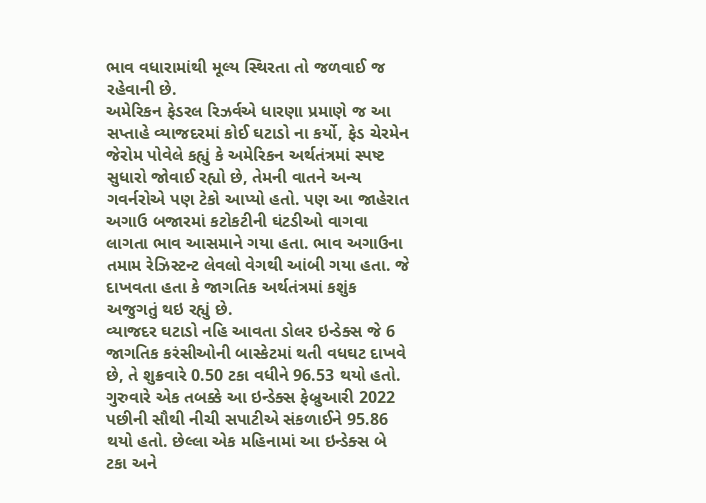ભાવ વધારામાંથી મૂલ્ય સ્થિરતા તો જળવાઈ જ રહેવાની છે.
અમેરિકન ફેડરલ રિઝર્વએ ધારણા પ્રમાણે જ આ સપ્તાહે વ્યાજદરમાં કોઈ ઘટાડો ના કર્યો, ફેડ ચેરમેન જેરોમ પોવેલે કહ્યું કે અમેરિકન અર્થતંત્રમાં સ્પષ્ટ સુધારો જોવાઈ રહ્યો છે, તેમની વાતને અન્ય ગવર્નરોએ પણ ટેકો આપ્યો હતો. પણ આ જાહેરાત અગાઉ બજારમાં કટોકટીની ઘંટડીઓ વાગવા લાગતા ભાવ આસમાને ગયા હતા. ભાવ અગાઉના તમામ રેઝિસ્ટન્ટ લેવલો વેગથી આંબી ગયા હતા. જે દાખવતા હતા કે જાગતિક અર્થતંત્રમાં કશુંક અજુગતું થઇ રહ્યું છે.
વ્યાજદર ઘટાડો નહિ આવતા ડોલર ઇન્ડેક્સ જે 6 જાગતિક કરંસીઓની બાસ્કેટમાં થતી વધઘટ દાખવે છે, તે શુક્રવારે 0.50 ટકા વધીને 96.53 થયો હતો. ગુરુવારે એક તબક્કે આ ઇન્ડેક્સ ફેબ્રુઆરી 2022 પછીની સૌથી નીચી સપાટીએ સંકળાઈને 95.86 થયો હતો. છેલ્લા એક મહિનામાં આ ઇન્ડેક્સ બે ટકા અને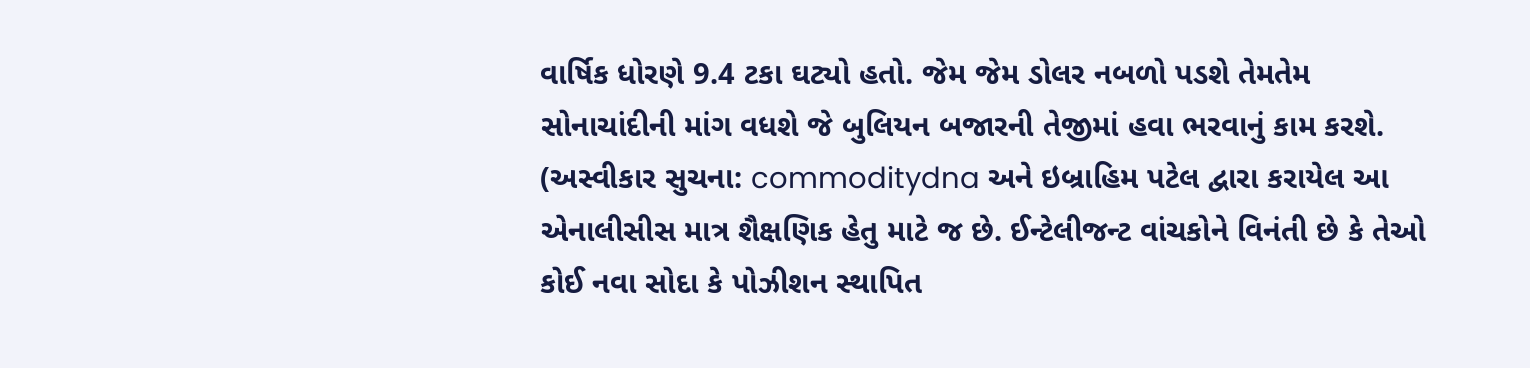વાર્ષિક ધોરણે 9.4 ટકા ઘટ્યો હતો. જેમ જેમ ડોલર નબળો પડશે તેમતેમ સોનાચાંદીની માંગ વધશે જે બુલિયન બજારની તેજીમાં હવા ભરવાનું કામ કરશે.
(અસ્વીકાર સુચના: commoditydna અને ઇબ્રાહિમ પટેલ દ્વારા કરાયેલ આ એનાલીસીસ માત્ર શૈક્ષણિક હેતુ માટે જ છે. ઈન્ટેલીજન્ટ વાંચકોને વિનંતી છે કે તેઓ કોઈ નવા સોદા કે પોઝીશન સ્થાપિત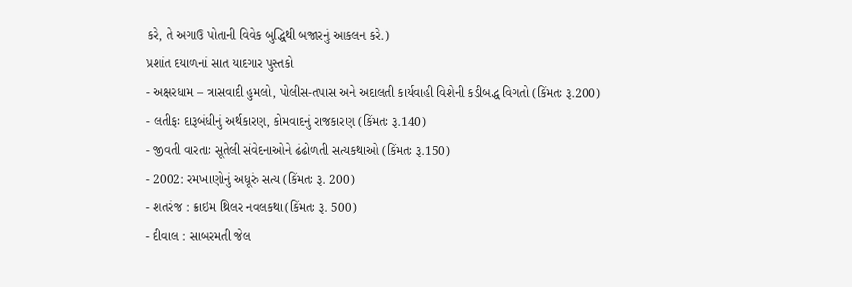કરે, તે અગાઉ પોતાની વિવેક બુદ્ધિથી બજારનું આકલન કરે.)
પ્રશાંત દયાળનાં સાત યાદગાર પુસ્તકો
- અક્ષરધામ – ત્રાસવાદી હુમલો, પોલીસ-તપાસ અને અદાલતી કાર્યવાહી વિશેની કડીબદ્ધ વિગતો (કિંમતઃ રૂ.200)
- લતીફઃ દારૂબંધીનું અર્થકારણ, કોમવાદનું રાજકારણ (કિંમતઃ રૂ.140)
- જીવતી વારતાઃ સૂતેલી સંવેદનાઓને ઢંઢોળતી સત્યકથાઓ (કિંમતઃ રૂ.150)
- 2002: રમખાણોનું અધૂરું સત્ય (કિંમતઃ રૂ. 200)
- શતરંજ : ક્રાઇમ થ્રિલર નવલકથા(કિંમતઃ રૂ. 500)
- દીવાલ : સાબરમતી જેલ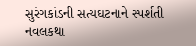સુરંગકાંડની સત્યઘટનાને સ્પર્શતી નવલકથા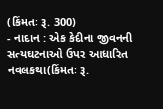(કિંમતઃ રૂ. 300)
- નાદાન : એક કેદીના જીવનની સત્યઘટનાઓ ઉપર આધારિત નવલકથા(કિંમતઃ રૂ.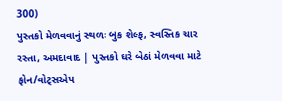300)
પુસ્તકો મેળવવાનું સ્થળઃ બુક શેલ્ફ, સ્વસ્તિક ચાર રસ્તા, અમદાવાદ | પુસ્તકો ઘરે બેઠાં મેળવવા માટે ફોન/વોટ્સએપ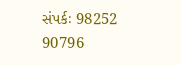સંપર્કઃ 98252 90796